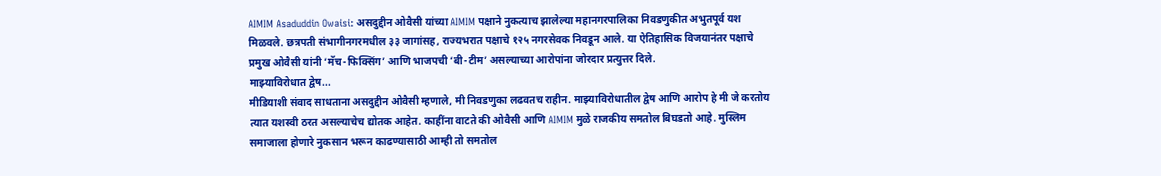AIMIM Asaduddin Owaisi: असदुद्दीन ओवैसी यांच्या AIMIM पक्षाने नुकत्याच झालेल्या महानगरपालिका निवडणुकीत अभुतपूर्व यश मिळवले. छत्रपती संभागीनगरमधील ३३ जागांसह, राज्यभरात पक्षाचे १२५ नगरसेवक निवडून आले. या ऐतिहासिक विजयानंतर पक्षाचे प्रमुख ओवैसी यांनी ‘मॅच-फिक्सिंग’ आणि भाजपची ‘बी-टीम’ असल्याच्या आरोपांना जोरदार प्रत्युत्तर दिले.
माझ्याविरोधात द्वेष...
मीडियाशी संवाद साधताना असदुद्दीन ओवैसी म्हणाले, मी निवडणुका लढवतच राहीन. माझ्याविरोधातील द्वेष आणि आरोप हे मी जे करतोय त्यात यशस्वी ठरत असल्याचेच द्योतक आहेत. काहींना वाटते की ओवैसी आणि AIMIM मुळे राजकीय समतोल बिघडतो आहे. मुस्लिम समाजाला होणारे नुकसान भरून काढण्यासाठी आम्ही तो समतोल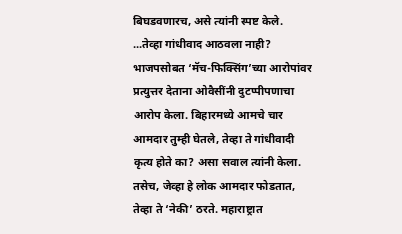बिघडवणारच, असे त्यांनी स्पष्ट केले.
...तेव्हा गांधीवाद आठवला नाही?
भाजपसोबत ‘मॅच-फिक्सिंग’च्या आरोपांवर प्रत्युत्तर देताना ओवैसींनी दुटप्पीपणाचा आरोप केला. बिहारमध्ये आमचे चार आमदार तुम्ही घेतले, तेव्हा ते गांधीवादी कृत्य होते का? असा सवाल त्यांनी केला. तसेच, जेव्हा हे लोक आमदार फोडतात, तेव्हा ते ‘नेकी’ ठरते. महाराष्ट्रात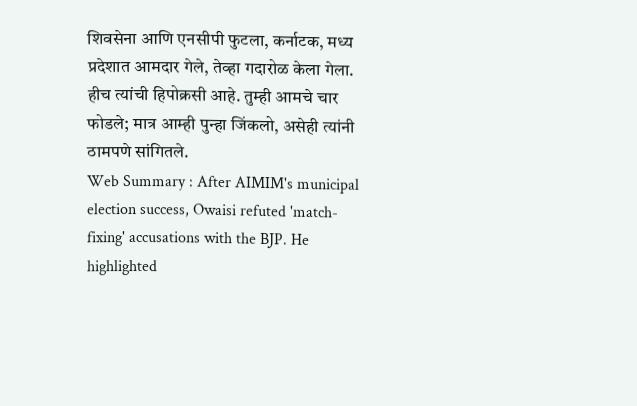शिवसेना आणि एनसीपी फुटला, कर्नाटक, मध्य प्रदेशात आमदार गेले, तेव्हा गदारोळ केला गेला. हीच त्यांची हिपोक्रसी आहे. तुम्ही आमचे चार फोडले; मात्र आम्ही पुन्हा जिंकलो, असेही त्यांनी ठामपणे सांगितले.
Web Summary : After AIMIM's municipal election success, Owaisi refuted 'match-fixing' accusations with the BJP. He highlighted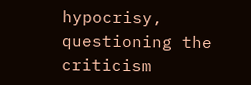hypocrisy, questioning the criticism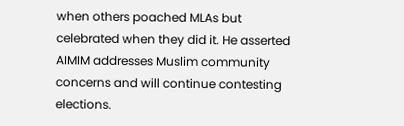when others poached MLAs but celebrated when they did it. He asserted AIMIM addresses Muslim community concerns and will continue contesting elections.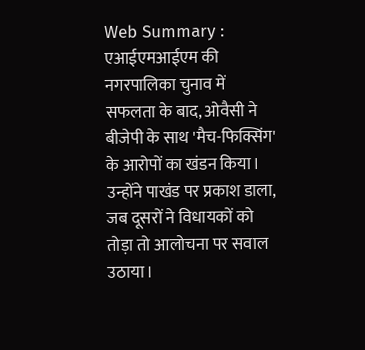Web Summary : एआईएमआईएम की नगरपालिका चुनाव में सफलता के बाद, ओवैसी ने बीजेपी के साथ 'मैच-फिक्सिंग' के आरोपों का खंडन किया। उन्होंने पाखंड पर प्रकाश डाला, जब दूसरों ने विधायकों को तोड़ा तो आलोचना पर सवाल उठाया।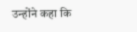उन्होंने कहा कि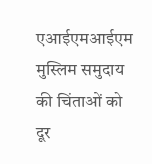एआईएमआईएम मुस्लिम समुदाय की चिंताओं को दूर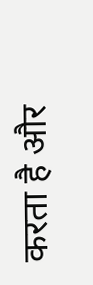करता है और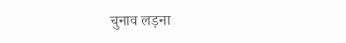चुनाव लड़ना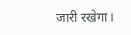जारी रखेगा।